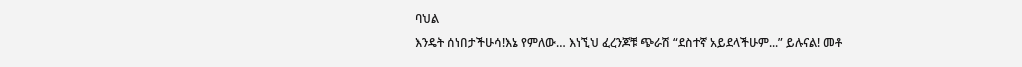ባህል
እንዴት ሰነበታችሁሳ!እኔ የምለው… እነኚህ ፈረንጆቹ ጭራሽ “ደስተኛ አይደላችሁም...” ይሉናል! መቶ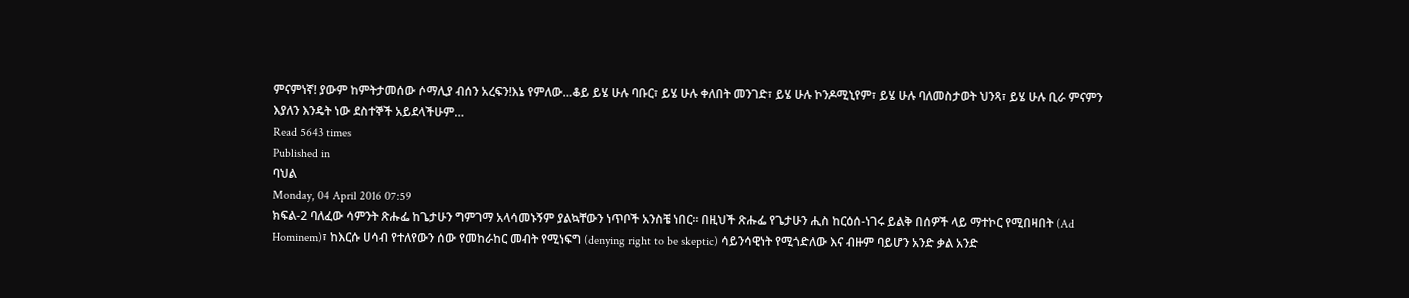ምናምነኛ! ያውም ከምትታመሰው ሶማሊያ ብሰን አረፍን!እኔ የምለው…ቆይ ይሄ ሁሉ ባቡር፣ ይሄ ሁሉ ቀለበት መንገድ፣ ይሄ ሁሉ ኮንዶሚኒየም፣ ይሄ ሁሉ ባለመስታወት ህንጻ፣ ይሄ ሁሉ ቢራ ምናምን እያለን እንዴት ነው ደስተኞች አይደላችሁም…
Read 5643 times
Published in
ባህል
Monday, 04 April 2016 07:59
ክፍል-2 ባለፈው ሳምንት ጽሑፌ ከጌታሁን ግምገማ አላሳመኑኝም ያልኳቸውን ነጥቦች አንስቼ ነበር፡፡ በዚህች ጽሑፌ የጌታሁን ሒስ ከርዕሰ-ነገሩ ይልቅ በሰዎች ላይ ማተኮር የሚበዛበት (Ad Hominem)፣ ከእርሱ ሀሳብ የተለየውን ሰው የመከራከር መብት የሚነፍግ (denying right to be skeptic) ሳይንሳዊነት የሚጎድለው እና ብዙም ባይሆን አንድ ቃል አንድ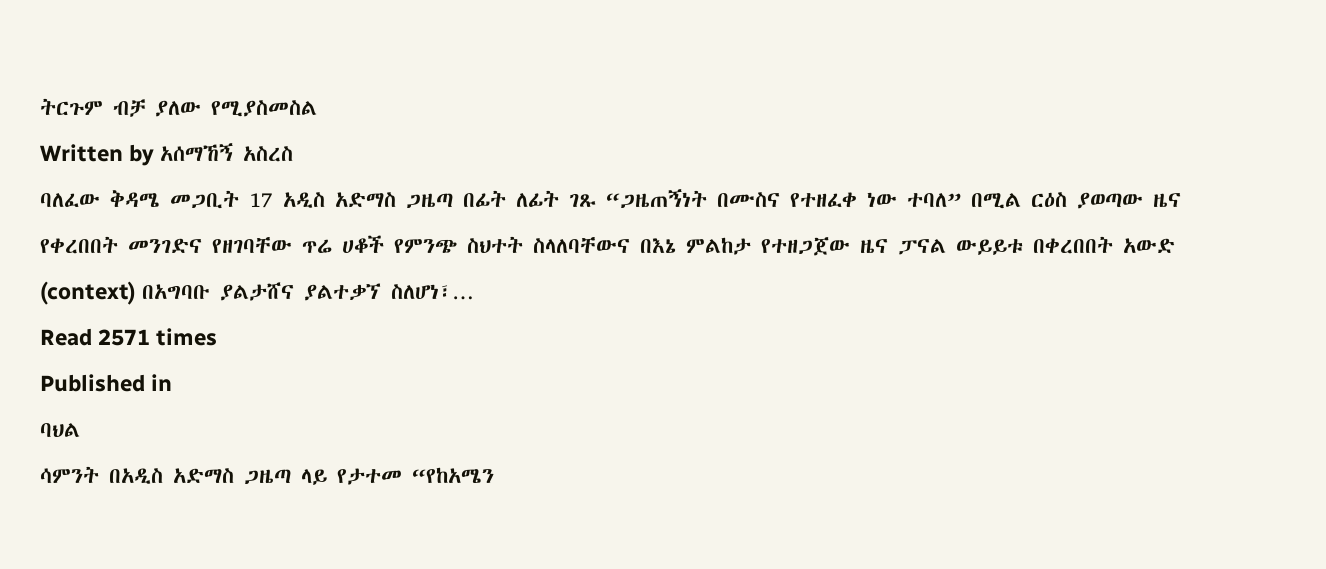ትርጉም ብቻ ያለው የሚያስመስል
Written by አሰማኸኝ አስረስ
ባለፈው ቅዳሜ መጋቢት 17 አዲስ አድማስ ጋዜጣ በፊት ለፊት ገጹ “ጋዜጠኝነት በሙስና የተዘፈቀ ነው ተባለ” በሚል ርዕስ ያወጣው ዜና የቀረበበት መንገድና የዘገባቸው ጥሬ ሀቆች የምንጭ ስህተት ስላለባቸውና በእኔ ምልከታ የተዘጋጀው ዜና ፓናል ውይይቱ በቀረበበት አውድ (context) በአግባቡ ያልታሸና ያልተቃኘ ስለሆነ፣…
Read 2571 times
Published in
ባህል
ሳምንት በአዲስ አድማስ ጋዜጣ ላይ የታተመ “የከአሜን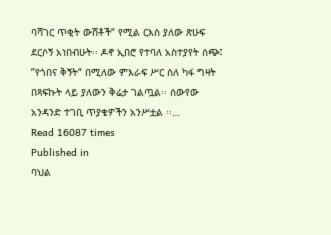ባሻገር ጥቂት ውሸቶች“ የሚል ርእስ ያለው ጽሁፍ ደርሶኝ አነበብሁት፡፡ ዶኖ ኢበሮ የተባለ አስተያየት ሰጭ፤ ”የጎበና ቅኝት“ በሚለው ምእራፍ ሥር ስለ ካፋ ግዛት በጻፍኩት ላይ ያለውን ቅሬታ ገልጧል፡፡ ሰውየው አንዳንድ ተገቢ ጥያቄዎችን አንሥቷል ፡፡…
Read 16087 times
Published in
ባህል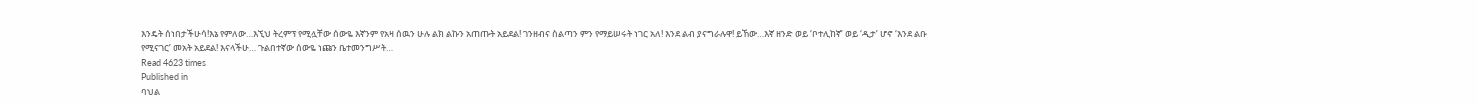እንዴት ሰነበታችሁሳ!እኔ የምለው…እኚህ ትረምፕ የሚሏቸው ሰውዬ እኛንም የአዛ ሰዉን ሁሉ ልክ ልኩን አጠጡት አይደል! ገንዘብና ስልጣን ምን የማይሠሩት ነገር አለ! እንደ ልብ ያናግራሉዋ! ይኸው…እኛ ዘንድ ወይ ‘ቦተሊከኛ’ ወይ ‘ዲታ’ ሆኖ ‘እንደ ልቡ የሚናገር’ መአት አይደል! እናላችሁ… ጉልበተኛው ሰውዬ ነጩን ቤተመንግሥት…
Read 4623 times
Published in
ባህል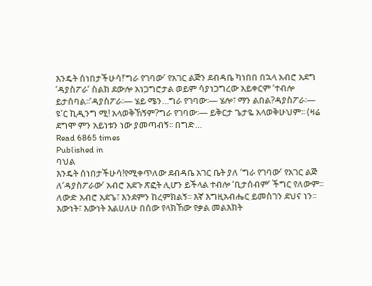እንዴት ሰነበታችሁሳ!‘ግራ የገባው’ የአገር ልጅን ደብዳቤ ካነበበ በኋላ አብሮ አደግ ‘ዳያስፖራ’ ስልክ ደውሎ አነጋግሮታል ወይም ሳያነጋግረው አይቀርም ‘ተብሎ ይታሰባል፡፡’ዳያስፖራ፡— ሄይ ሜን…ግራ የገባው፡— ሄሎ፣ ማን ልበል?ዳያስፖራ፡— ዩ’ር ኪዲንግ ሚ! አላወቅኸኝም?ግራ የገባው፡— ይቅርታ ጌታዬ አላወቅሁህም፡፡ (ዛሬ ደግሞ ምን አይነቱን ነው ያመጣብኝ፡፡ በግድ…
Read 6865 times
Published in
ባህል
እንዴት ሰነበታችሁሳ!የሚቀጥለው ደብዳቤ አገር ቤት ያለ ‘ግራ የገባው’ የአገር ልጅ ለ‘ዳያስፖራው’ አብሮ አደጉ ጽፎት ሊሆን ይችላል ተብሎ ‘ቢታሰብም’ ችግር የለውም፡፡ ለውድ አብሮ አደጌ፣ እንደምን ከረምክልኝ፡፡ እኛ እግዚአብሔር ይመስገን ደህና ነን፡፡እውነት፣ እውነት እልሀለሁ በሰው የላክኸው የቃል መልእክት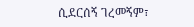ሲደርሰኝ ገረመኝም፣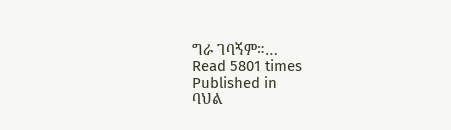ግራ ገባኝም።…
Read 5801 times
Published in
ባህል